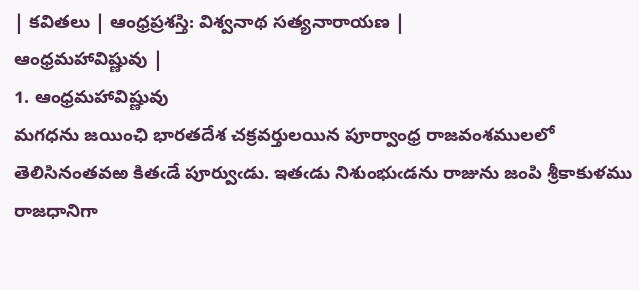| కవితలు | ఆంధ్రప్రశస్తి: విశ్వనాథ సత్యనారాయణ |
ఆంధ్రమహావిష్ణువు |
1. ఆంధ్రమహావిష్ణువు
మగధను జయింఛి భారతదేశ చక్రవర్తులయిన పూర్వాంధ్ర రాజవంశములలో తెలిసినంతవఱ కితఁడే పూర్వుఁడు. ఇతఁడు నిశుంభుఁడను రాజును జంపి శ్రీకాకుళము రాజధానిగా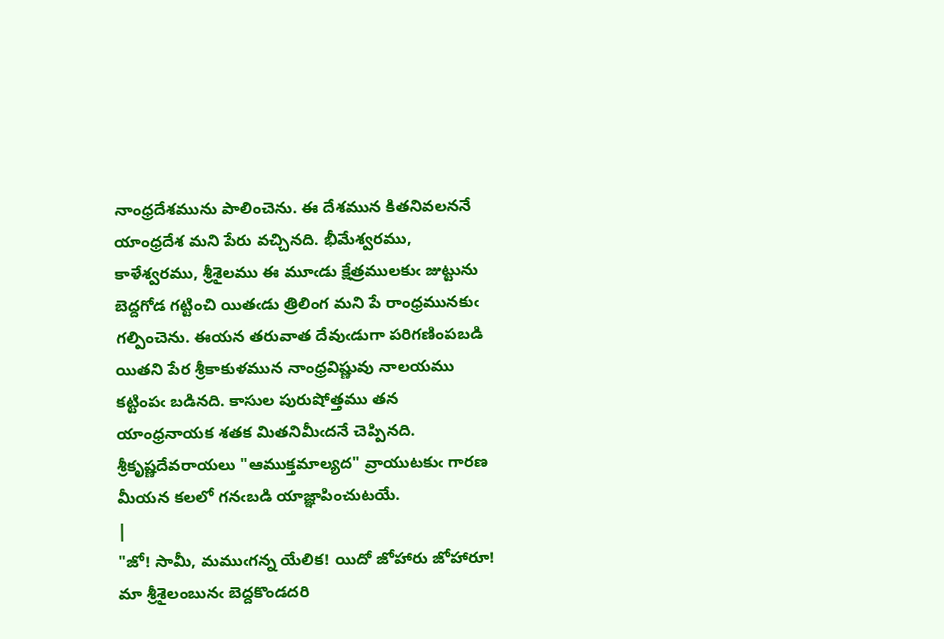నాంధ్రదేశమును పాలించెను. ఈ దేశమున కితనివలననే యాంధ్రదేశ మని పేరు వచ్చినది. భీమేశ్వరము, కాళేశ్వరము, శ్రీశైలము ఈ మూఁడు క్షేత్రములకుఁ జుట్టును బెద్దగోడ గట్టించి యితఁడు త్రిలింగ మని పే రాంధ్రమునకుఁ గల్పించెను. ఈయన తరువాత దేవుఁడుగా పరిగణింపబడి యితని పేర శ్రీకాకుళమున నాంధ్రవిష్ణువు నాలయము కట్టింపఁ బడినది. కాసుల పురుషోత్తము తన యాంధ్రనాయక శతక మితనిమీఁదనే చెప్పినది. శ్రీకృష్ణదేవరాయలు "ఆముక్తమాల్యద" వ్రాయుటకుఁ గారణ మీయన కలలో గనఁబడి యాజ్ఞాపించుటయే.
|
"జో! సామీ, మముఁగన్న యేలిక! యిదో జోహారు జోహారూ! మా శ్రీశైలంబునఁ బెద్దకొండదరి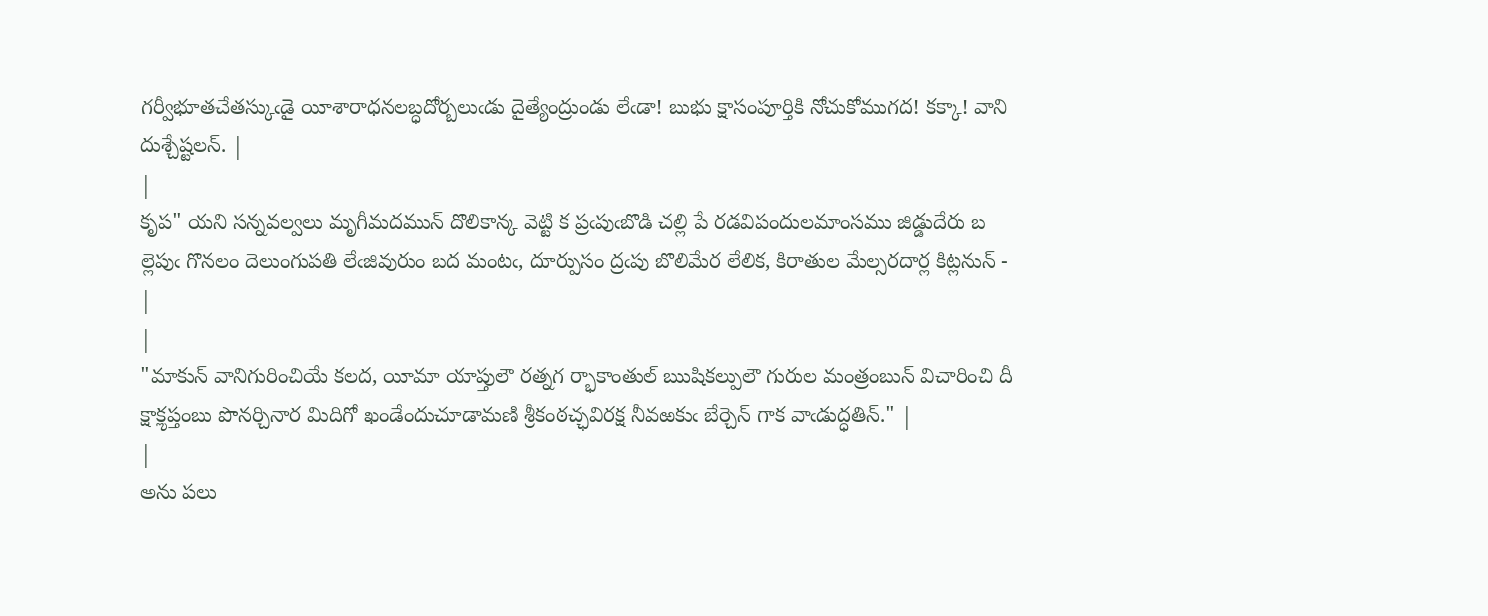గర్వీభూతచేతస్కుఁడై యీశారాధనలబ్ధదోర్బలుఁడు దైత్యేంద్రుండు లేఁడా! బుభు క్షాసంపూర్తికి నోచుకోముగద! కక్కా! వాని దుశ్చేష్టలన్. |
|
కృప" యని సన్నవల్వలు మృగీమదమున్ దొలికాన్క వెట్టి క ప్రఁపుఁబొడి చల్లి పే రడవిపందులమాంసము జిడ్డుదేరు బ ల్లెపుఁ గొనలం దెలుంగుపతి లేఁజివురుం బద మంటఁ, దూర్పుసం ద్రఁపు బొలిమేర లేలిక, కిరాతుల మేల్సరదార్ల కిట్లనున్ - |
|
"మాకున్ వానిగురించియే కలద, యీమా యాప్తులౌ రత్నగ ర్భాకాంతుల్ ఋషికల్పులౌ గురుల మంత్రంబున్ విచారించి దీ క్షాకౢప్తంబు పొనర్చినార మిదిగో ఖండేందుచూడామణి శ్రీకంఠచ్ఛవిరక్ష నీవఱకుఁ బేర్చెన్ గాక వాఁడుద్ధతిన్." |
|
అను పలు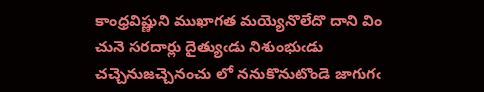కాంధ్రవిష్ణుని ముఖాగత మయ్యెనొలేదొ దాని విం చునె సరదార్లు దైత్యుఁడు నిశుంభుఁడు చచ్చెనుజచ్చెనంచు లో ననుకొనుటొండె జాగుగఁ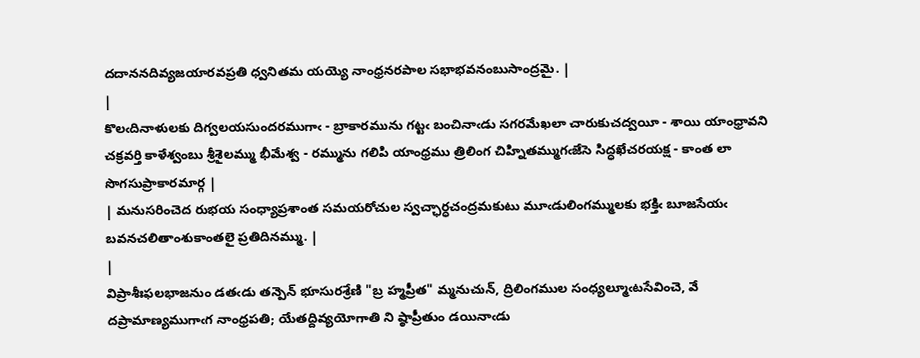దదాననదివ్యజయారవప్రతి ధ్వనితమ యయ్యె నాంధ్రనరపాల సభాభవనంబుసాంద్రమై. |
|
కొలఁదినాళులకు దిగ్వలయసుందరముగాఁ - బ్రాకారమును గట్టఁ బంచినాఁడు సగరమేఖలా చారుకుచద్వయీ - శాయి యాంధ్రావని చక్రవర్తి కాళేశ్వంబు శ్రీశైలమ్ము భీమేశ్వ - రమ్మును గలిపి యాంధ్రము త్రిలింగ చిహ్నితమ్ముగఁజేసె సిద్ధఖేచరయక్ష - కాంత లా సొగసుప్రాకారమార్గ |
| మనుసరించెద రుభయ సంధ్యాప్రశాంత సమయరోచుల స్వచ్ఛార్ధచంద్రమకుటు మూఁడులింగమ్ములకు భక్తిఁ బూజసేయఁ బవనచలితాంశుకాంతలై ప్రతిదినమ్ము. |
|
విప్రాశీఃఫలభాజనుం డతఁడు తన్పెన్ భూసురశ్రేణి "బ్ర హ్మప్రీత" మ్మనుచున్, ద్రిలింగముల సంధ్యల్మూఁటసేవించె, వే దప్రామాణ్యముగాఁగ నాంధ్రపతి; యేతద్దివ్యయోగాతి ని ష్ఠాప్రీతుం డయినాఁడు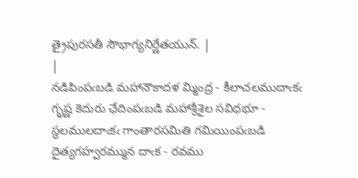త్రైపురసతీ సౌభాగ్యనిర్ణేతయున్. |
|
నడిపింపఁబడి మహానౌకాదళ మ్మింద్ర - కీలాచలముదాఁకఁ గృష్ణ కెదురు ఛేదింపఁబడి మహాశ్రీశైల సవిధభూ - స్థలములదాఁకఁ గాంతారసమితి గమియింపఁబడి దైత్యగహ్వరమ్మున దాఁక - రవము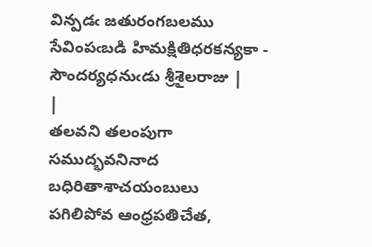విన్పడఁ జతురంగబలము సేవింపఁబడి హిమక్షితిధరకన్యకా - సౌందర్యధనుఁడు శ్రీశైలరాజు |
|
తలవని తలంపుగా సముద్భవనినాద బధిరితాశాచయంబులు పగిలిపోవ ఆంధ్రపతిచేత,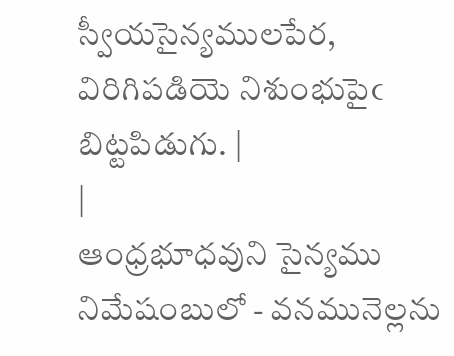స్వీయసైన్యములపేర, విరిగిపడియె నిశుంభుపైఁ బిట్టపిడుగు. |
|
ఆంధ్రభూధవుని సైన్యము నిమేషంబులో - వనమునెల్లను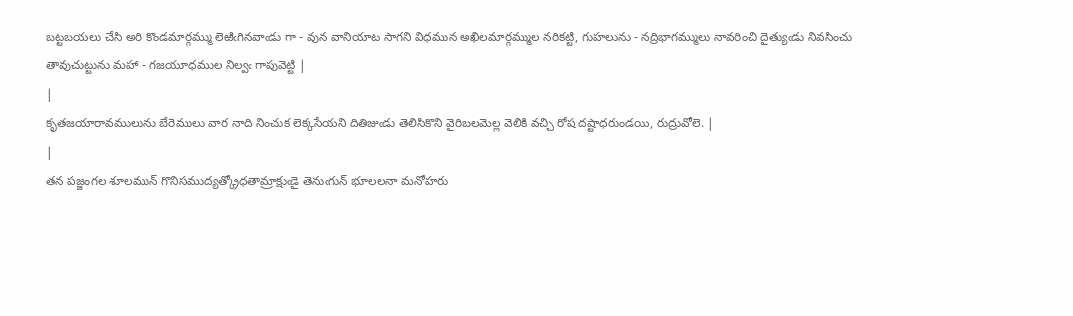బట్టబయలు చేసి అరి కొండమార్గమ్ము లెఱిఁగినవాఁడు గా - వున వానియాట సాగని విధమున అఖిలమార్గమ్ముల నరికట్టి, గుహలును - నద్రిభాగమ్ములు నావరించి దైత్యుఁడు నివసించు తావుచుట్టును మహా - గజయూధముల నిల్వఁ గాపువెట్టి |
|
కృతజయారావములును బేరెములు వార నాది నించుక లెక్కసేయని దితిజుఁడు తెలిసికొని వైరిబలమెల్ల వెలికి వచ్చి రోష దష్టాధరుండయి, రుద్రువోలె. |
|
తన పజ్జంగల శూలమున్ గొనిసముద్యత్క్రోధతామ్రాక్షుఁడై తెనుఁగున్ భూలలనా మనోహరు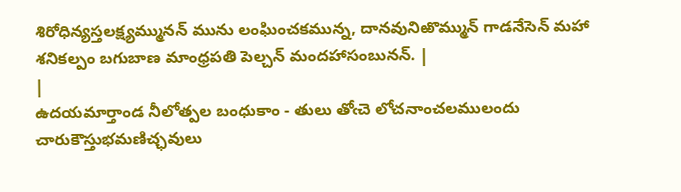శిరోధిన్యస్తలక్ష్యమ్మునన్ మును లంఘించకమున్న, దానవునిఱొమ్మున్ గాడనేసెన్ మహా శనికల్పం బగుబాణ మాంధ్రపతి పెల్చన్ మందహాసంబునన్. |
|
ఉదయమార్తాండ నీలోత్పల బంధుకాం - తులు తోఁచె లోచనాంచలములందు చారుకౌస్తుభమణిచ్ఛవులు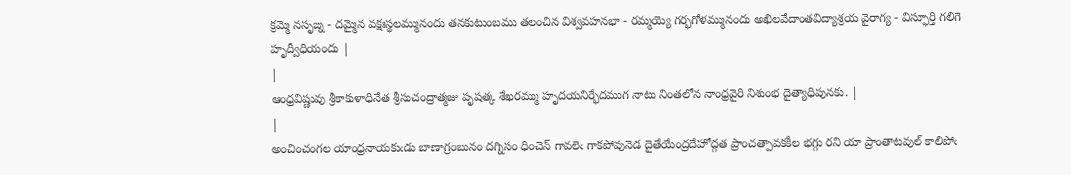క్రమ్మె నసృఙ్న - దమ్మైన వక్షఃస్థలమ్మునందు తనకుటుంబము తలంచిన విశ్వవహనభా - రమ్మయ్యె గర్భగోళమ్మునందు అఖిలవేదాంతవిద్యాశ్రయ వైరాగ్య - విస్ఫూర్తి గలిగె హృద్వీధియందు |
|
ఆంధ్రవిష్ణువు శ్రీకాకుళాధినేత శ్రీసుచంద్రాత్మజు పృషత్క శేఖరమ్ము హృదయనిర్భేదముగ నాటు నింతలోన నాంధ్రవైరి నిశుంభ దైత్యాధిపునకు. |
|
అంచించంగల యాంధ్రనాయకుఁడు బాణాగ్రంబునం దగ్నిసం ధించెన్ గావలెఁ గాకపోవునెడ దైతేయేంద్రదేహోద్గత ప్రాంచత్పావకకీల భగ్గు రని యా ప్రాంతాటవుల్ కాలిపోఁ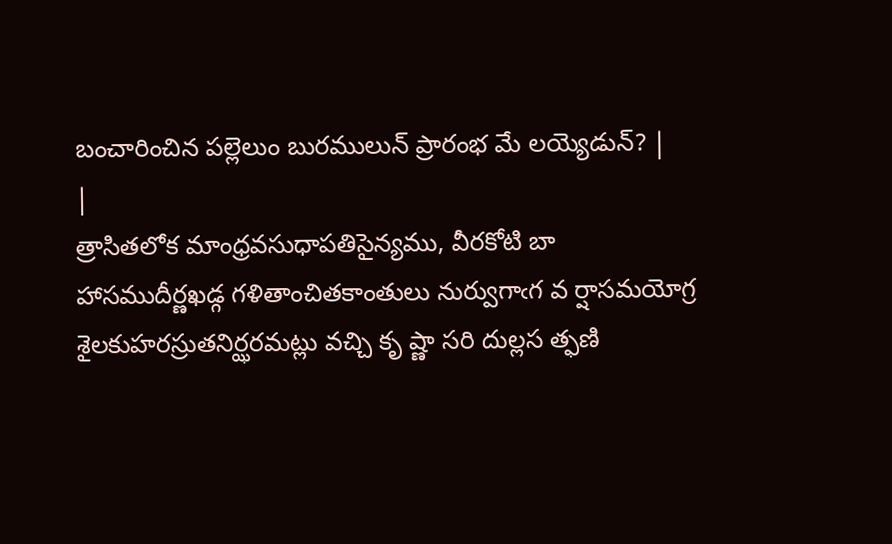బంచారించిన పల్లెలుం బురములున్ ప్రారంభ మే లయ్యెడున్? |
|
త్రాసితలోక మాంధ్రవసుధాపతిసైన్యము, వీరకోటి బా హాసముదీర్ణఖడ్గ గళితాంచితకాంతులు నుర్వుగాఁగ వ ర్షాసమయోగ్ర శైలకుహరస్రుతనిర్ఝరమట్లు వచ్చి కృ ష్ణా సరి దుల్లస త్ఫణి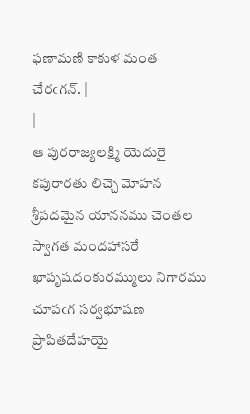ఫణామణి కాకుళ మంత చేరఁగన్. |
|
ఆ పురరాజ్యలక్ష్మి యెదురై కపురారతు లిచ్చె మోహన శ్రీపదమైన యాననము చెంతల స్వాగత మందహాసరే ఖాపృషదంకురమ్ములు నిగారము చూపఁగ సర్వభూషణ ప్రాపితదేహయై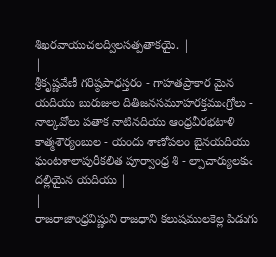శిఖరవాయుచలద్విలసత్పతాకయై. |
|
శ్రీకృష్ణవేణీ గరిష్ఠపాధస్తరం - గాహతప్రాకార మైన యదియు బురుజుల దితిజనసమూహరక్తముఁగ్రోలు - నాల్కవోలు పతాక నాటినదియు ఆంధ్రవీరభటాళి కాత్మశౌర్యంబుల - యందు శాణోపలం బైనయదియు ఘంటశాలాపురీకలిత పూర్వాంధ్ర శి - ల్పాచార్యులకుఁ దల్లియైన యదియు |
|
రాజరాజాంధ్రవిష్ణుని రాజధాని కలుషములకెల్ల పిడుగు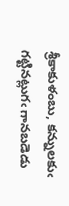శ్రీకాకుళంబు, కన్నులకుఁ గట్టినట్లుగఁ గానబడెడు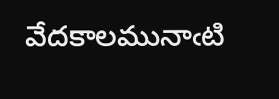వేదకాలమునాఁటి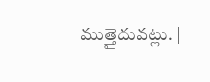ముత్తైదువట్లు. |